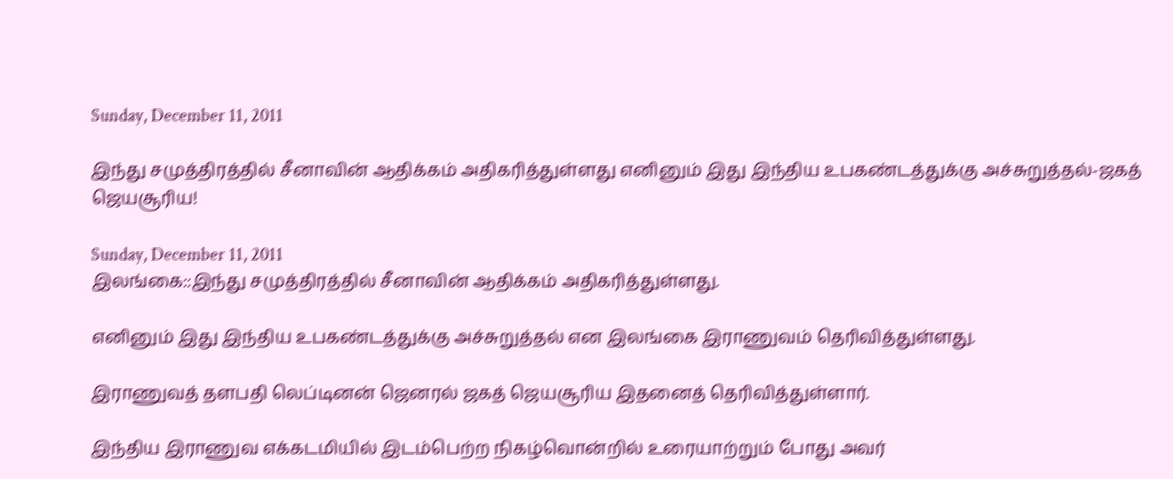Sunday, December 11, 2011

இந்து சமுத்திரத்தில் சீனாவின் ஆதிக்கம் அதிகரித்துள்ளது எனினும் இது இந்திய உபகண்டத்துக்கு அச்சுறுத்தல்-ஜகத் ஜெயசூரிய!

Sunday, December 11, 2011
இலங்கை::இந்து சமுத்திரத்தில் சீனாவின் ஆதிக்கம் அதிகரித்துள்ளது.

எனினும் இது இந்திய உபகண்டத்துக்கு அச்சுறுத்தல் என இலங்கை இராணுவம் தெரிவித்துள்ளது.

இராணுவத் தளபதி லெப்டினன் ஜெனரல் ஜகத் ஜெயசூரிய இதனைத் தெரிவித்துள்ளார்.

இந்திய இராணுவ எக்கடமியில் இடம்பெற்ற நிகழ்வொன்றில் உரையாற்றும் போது அவர்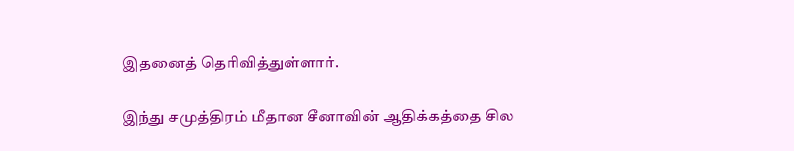இதனைத் தெரிவித்துள்ளார்.

இந்து சமுத்திரம் மீதான சீனாவின் ஆதிக்கத்தை சில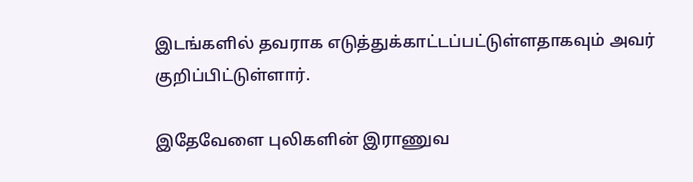இடங்களில் தவராக எடுத்துக்காட்டப்பட்டுள்ளதாகவும் அவர் குறிப்பிட்டுள்ளார்.

இதேவேளை புலிகளின் இராணுவ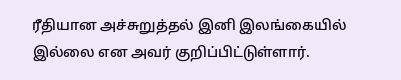ரீதியான அச்சுறுத்தல் இனி இலங்கையில் இல்லை என அவர் குறிப்பிட்டுள்ளார்.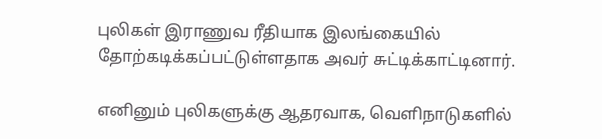புலிகள் இராணுவ ரீதியாக இலங்கையில் தோற்கடிக்கப்பட்டுள்ளதாக அவர் சுட்டிக்காட்டினார்.

எனினும் புலிகளுக்கு ஆதரவாக, வெளிநாடுகளில்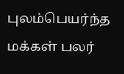புலம்பெயர்ந்த மக்கள் பலர்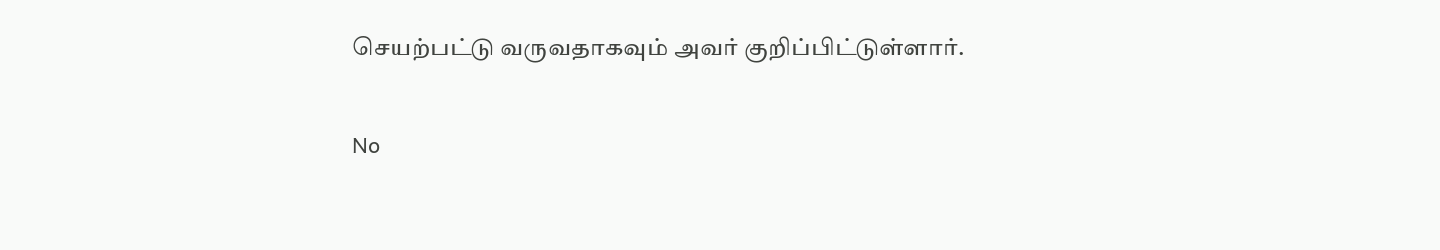செயற்பட்டு வருவதாகவும் அவர் குறிப்பிட்டுள்ளார்.

No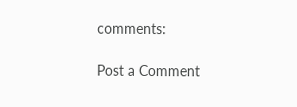comments:

Post a Comment